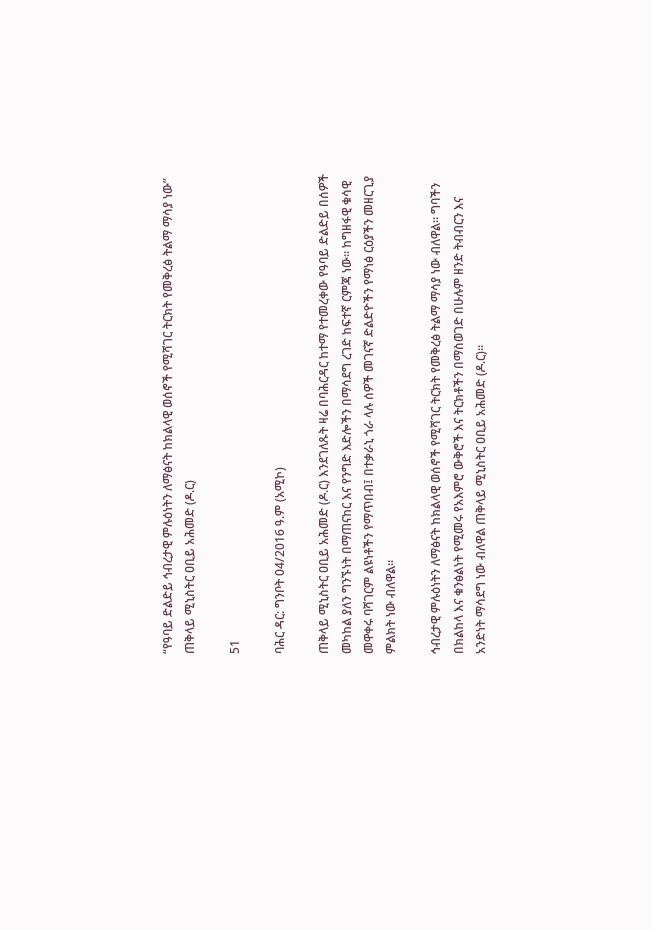“የዓባይ ድልድይ ኅብረታዊ ምሉዕነትን ለማፅናት ከክልላዊ ወሰኖች የሚሻገር ትርክት የመቅረፅ ትልማ ማሳያ ነው” ጠቅላይ ሚኒስትር ዐቢይ አሕመድ (ዶ.ር)

51

ባሕር ዳር: ግንቦት 04/2016 ዓ.ም (አሚኮ)

ጠቅላይ ሚኒስትር ዐቢይ አሕመድ (ዶ.ር) እንደገለጹት ዛሬ በባሕርዳር ከተማ የተመረቀው የዓባይ ድልድይ በሰዎች መካከል ያለን ግንኙነት በማጠናከር እና የንግድ እድሎችን በማሳደግ ረገድ ከፍተኛ ርምጃ ነው። ከግዘፋዊ ቁሳዊ መዋቀሩ ባሻገርም ልዩነቶችን የማጥበብ፤ በተቃራኒ ጎራ ላሉ ሰዎች መገናኛ ድልድዮችን የማነፅ ርዕያችን መዘርጊያ ምልክት ነው ብለዋል።

ኅብረታዊ ምሉዕነትን ለማፅናት ከክልላዊ ወሰኖች የሚሻገር ትርክት የመቅረፅ ትልማ ማሳያ ነው ብለዋል። ግባችን በክልከላ እና ቁንፅልነት የሚመሩ የአእምሮ ውቅሮች እና ትርክቶችን በማስወገድ በሁሉም ዘንድ ትብብርን እና አንድነት ማሳደግ ነው ብለዋል ጠቅላይ ሚኒስትር ዐቢይ አሕመድ (ዶ.ር)።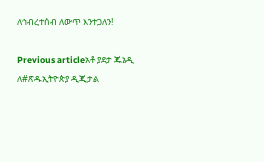ለኅብረተሰብ ለውጥ እንተጋለን!

Previous articleአቶ ያደታ ጁኔዲ ለ#ጽዱኢትዮጵያ ዲጂታል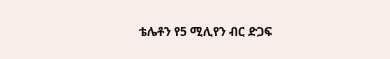ቴሌቶን የ5 ሚሊየን ብር ድጋፍ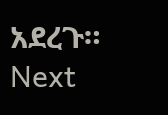አደረጉ።
Next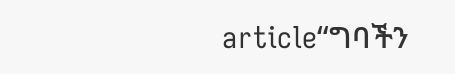article“ግባችን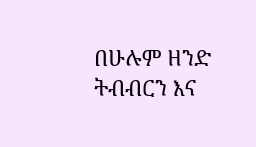በሁሉም ዘንድ ትብብርን እና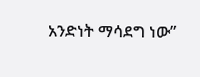አንድነት ማሳደግ ነው”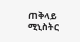ጠቅላይ ሚኒስትር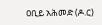ዐቢይ አሕመድ (ዶ.ር)